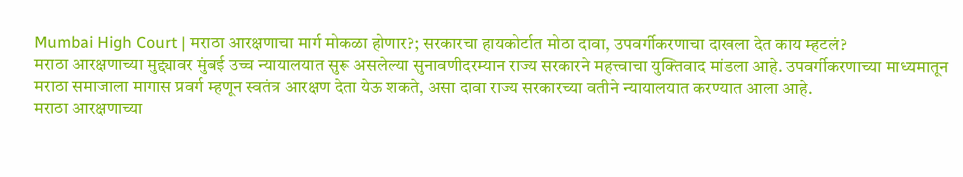Mumbai High Court | मराठा आरक्षणाचा मार्ग मोकळा होणार?; सरकारचा हायकोर्टात मोठा दावा, उपवर्गीकरणाचा दाखला देत काय म्हटलं?
मराठा आरक्षणाच्या मुद्द्यावर मुंबई उच्च न्यायालयात सुरू असलेल्या सुनावणीदरम्यान राज्य सरकारने महत्त्वाचा युक्तिवाद मांडला आहे. उपवर्गीकरणाच्या माध्यमातून मराठा समाजाला मागास प्रवर्ग म्हणून स्वतंत्र आरक्षण देता येऊ शकते, असा दावा राज्य सरकारच्या वतीने न्यायालयात करण्यात आला आहे.
मराठा आरक्षणाच्या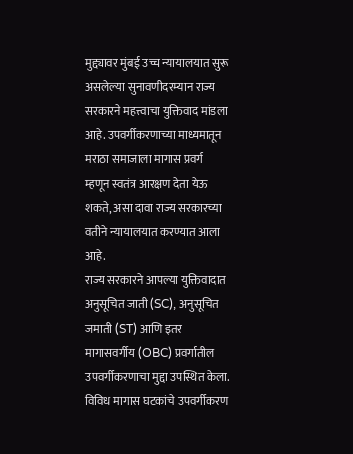मुद्द्यावर मुंबई उच्च न्यायालयात सुरू असलेल्या सुनावणीदरम्यान राज्य सरकारने महत्त्वाचा युक्तिवाद मांडला आहे. उपवर्गीकरणाच्या माध्यमातून मराठा समाजाला मागास प्रवर्ग म्हणून स्वतंत्र आरक्षण देता येऊ शकते, असा दावा राज्य सरकारच्या वतीने न्यायालयात करण्यात आला आहे.
राज्य सरकारने आपल्या युक्तिवादात अनुसूचित जाती (SC), अनुसूचित जमाती (ST) आणि इतर मागासवर्गीय (OBC) प्रवर्गातील उपवर्गीकरणाचा मुद्दा उपस्थित केला. विविध मागास घटकांचे उपवर्गीकरण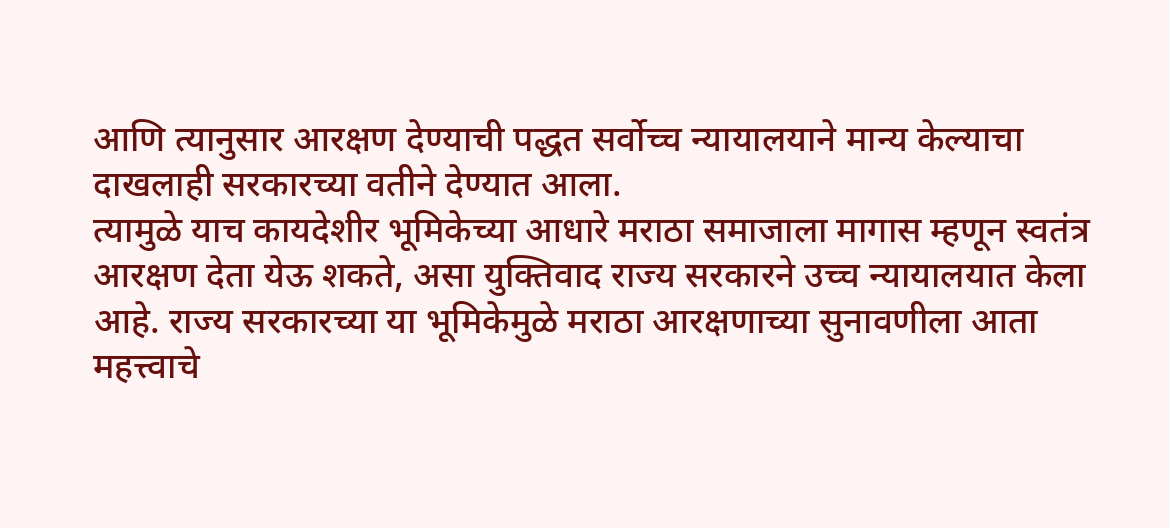आणि त्यानुसार आरक्षण देण्याची पद्धत सर्वोच्च न्यायालयाने मान्य केल्याचा दाखलाही सरकारच्या वतीने देण्यात आला.
त्यामुळे याच कायदेशीर भूमिकेच्या आधारे मराठा समाजाला मागास म्हणून स्वतंत्र आरक्षण देता येऊ शकते, असा युक्तिवाद राज्य सरकारने उच्च न्यायालयात केला आहे. राज्य सरकारच्या या भूमिकेमुळे मराठा आरक्षणाच्या सुनावणीला आता महत्त्वाचे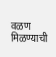वळण मिळण्याची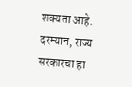शक्यता आहे.
दरम्यान, राज्य सरकारचा हा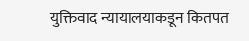युक्तिवाद न्यायालयाकडून कितपत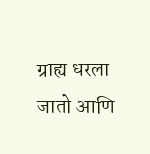ग्राह्य धरला जातो आणि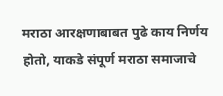मराठा आरक्षणाबाबत पुढे काय निर्णय होतो, याकडे संपूर्ण मराठा समाजाचे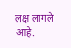लक्ष लागले आहे.